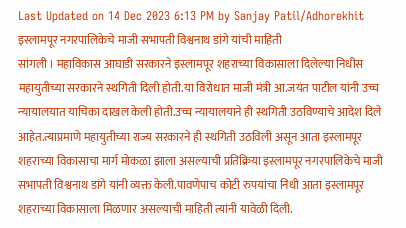Last Updated on 14 Dec 2023 6:13 PM by Sanjay Patil/Adhorekhit
इस्लामपूर नगरपालिकेचे माजी सभापती विश्वनाथ डांगे यांची माहिती
सांगली । महाविकास आघाडी सरकारने इस्लामपूर शहराच्या विकासाला दिलेल्या निधीस महायुतीच्या सरकारने स्थगिती दिली होती.या विरोधात माजी मंत्री आ.जयंत पाटील यांनी उच्च न्यायालयात याचिका दाखल केली होती.उच्च न्यायालयाने ही स्थगिती उठविण्याचे आदेश दिले आहेत.त्याप्रमाणे महायुतीच्या राज्य सरकारने ही स्थगिती उठविली असून आता इस्लामपूर शहराच्या विकासाचा मार्ग मोकळा झाला असल्याची प्रतिक्रिया इस्लामपूर नगरपालिकेचे माजी सभापती विश्वनाथ डांगे यांनी व्यक्त केली.पावणेपाच कोटी रुपयांचा निधी आता इस्लामपूर शहराच्या विकासाला मिळणार असल्याची माहिती त्यांनी यावेळी दिली.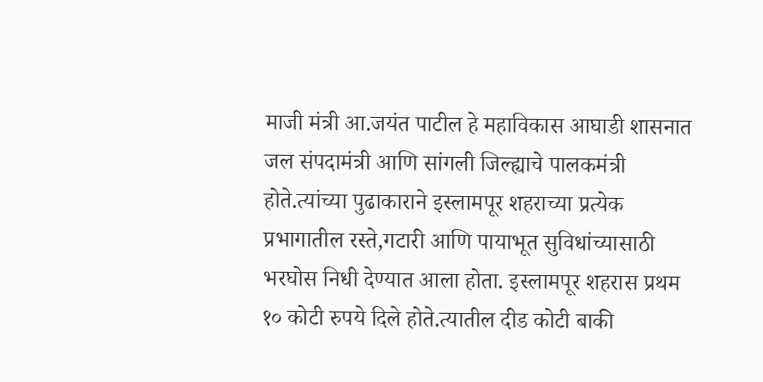माजी मंत्री आ.जयंत पाटील हे महाविकास आघाडी शासनात जल संपदामंत्री आणि सांगली जिल्ह्याचे पालकमंत्री होते.त्यांच्या पुढाकाराने इस्लामपूर शहराच्या प्रत्येक प्रभागातील रस्ते,गटारी आणि पायाभूत सुविधांच्यासाठी भरघोस निधी देण्यात आला होता. इस्लामपूर शहरास प्रथम १० कोटी रुपये दिले होते.त्यातील दीड कोटी बाकी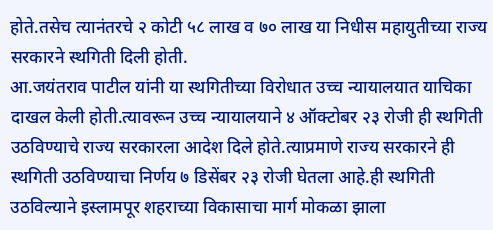होते.तसेच त्यानंतरचे २ कोटी ५८ लाख व ७० लाख या निधीस महायुतीच्या राज्य सरकारने स्थगिती दिली होती.
आ.जयंतराव पाटील यांनी या स्थगितीच्या विरोधात उच्च न्यायालयात याचिका दाखल केली होती.त्यावरून उच्च न्यायालयाने ४ ऑक्टोबर २३ रोजी ही स्थगिती उठविण्याचे राज्य सरकारला आदेश दिले होते.त्याप्रमाणे राज्य सरकारने ही स्थगिती उठविण्याचा निर्णय ७ डिसेंबर २३ रोजी घेतला आहे.ही स्थगिती उठविल्याने इस्लामपूर शहराच्या विकासाचा मार्ग मोकळा झाला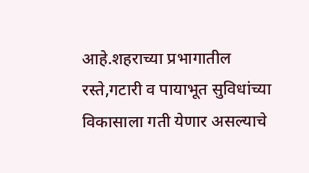आहे.शहराच्या प्रभागातील रस्ते,गटारी व पायाभूत सुविधांच्या विकासाला गती येणार असल्याचे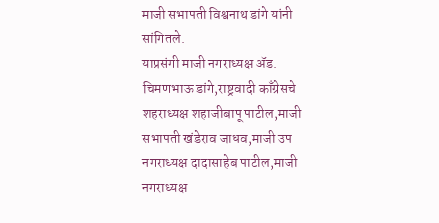माजी सभापती विश्वनाथ डांगे यांनी सांगितले.
याप्रसंगी माजी नगराध्यक्ष ॲड. चिमणभाऊ डांगे,राष्ट्रवादी काँग्रेसचे शहराध्यक्ष शहाजीबापू पाटील,माजी सभापती खंडेराव जाधव,माजी उप नगराध्यक्ष दादासाहेब पाटील,माजी नगराध्यक्ष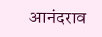आनंदराव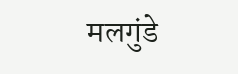मलगुंडे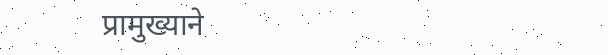प्रामुख्याने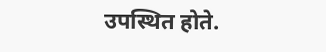उपस्थित होते.